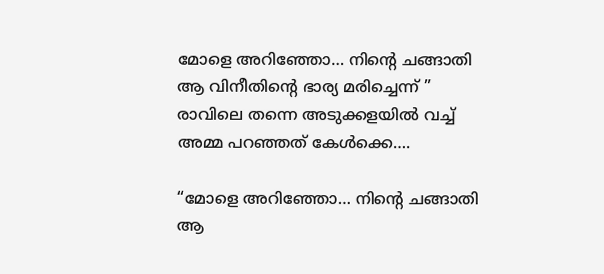മോളെ അറിഞ്ഞോ… നിന്റെ ചങ്ങാതി ആ വിനീതിന്റെ ഭാര്യ മരിച്ചെന്ന് ” രാവിലെ തന്നെ അടുക്കളയിൽ വച്ച് അമ്മ പറഞ്ഞത് കേൾക്കെ….

“മോളെ അറിഞ്ഞോ… നിന്റെ ചങ്ങാതി ആ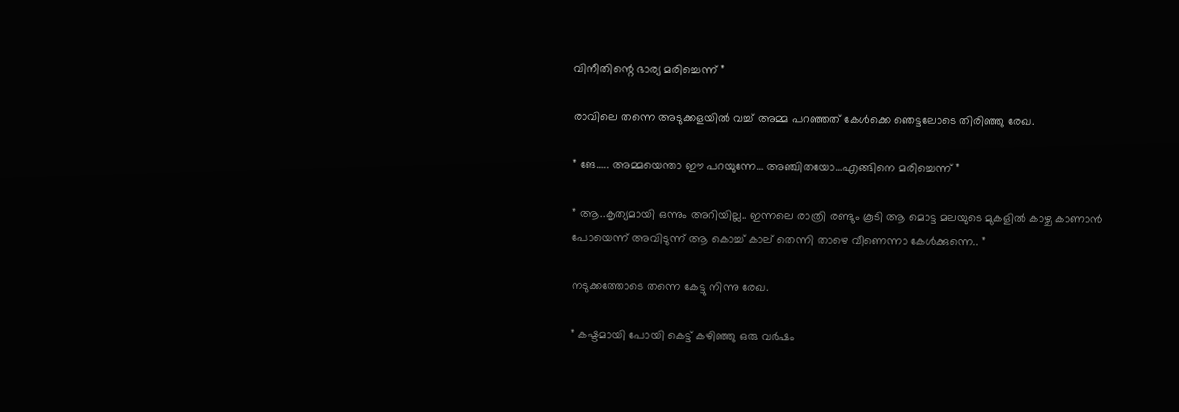വിനീതിന്റെ ഭാര്യ മരിച്ചെന്ന് ”

രാവിലെ തന്നെ അടുക്കളയിൽ വച്ച് അമ്മ പറഞ്ഞത് കേൾക്കെ ഞെട്ടലോടെ തിരിഞ്ഞു രേഖ.

” ങേ….. അമ്മയെന്താ ഈ പറയുന്നേ… അഞ്ചിതയോ…എങ്ങിനെ മരിച്ചെന്ന് ”

” ആ..കൃത്യമായി ഒന്നും അറിയില്ല.. ഇന്നലെ രാത്രി രണ്ടും കൂടി ആ മൊട്ട മലയുടെ മുകളിൽ കാഴ്ച കാണാൻ പോയെന്ന് അവിടുന്ന് ആ കൊച്ച് കാല് തെന്നി താഴെ വീണെന്നാ കേൾക്കുന്നെ.. ”

നടുക്കത്തോടെ തന്നെ കേട്ടു നിന്നു രേഖ.

” കഷ്ടമായി പോയി കെട്ട് കഴിഞ്ഞു ഒരു വർഷം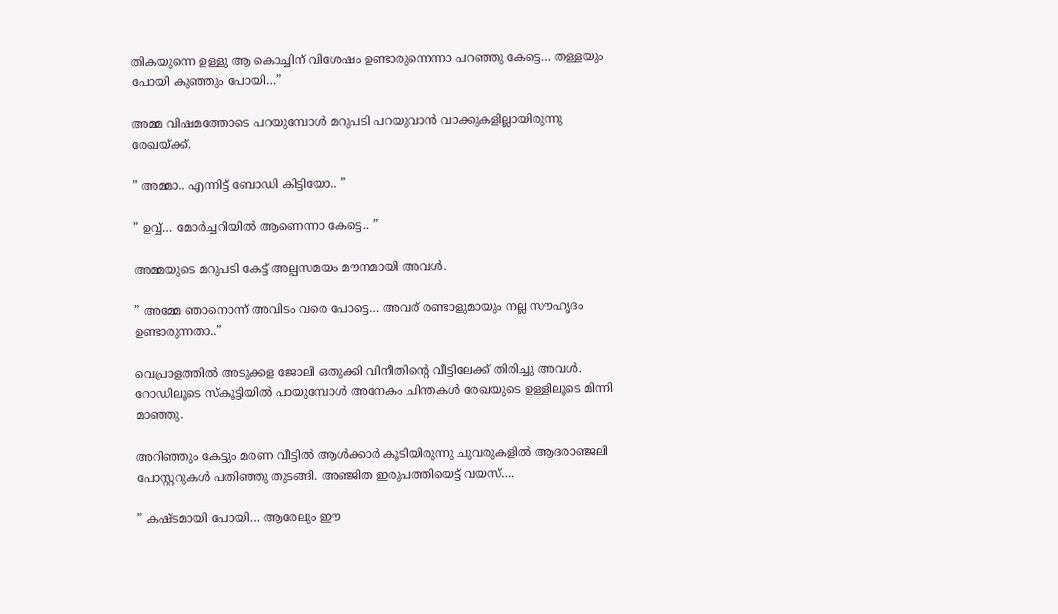തികയുന്നെ ഉള്ളു ആ കൊച്ചിന് വിശേഷം ഉണ്ടാരുന്നെന്നാ പറഞ്ഞു കേട്ടെ… തള്ളയും പോയി കുഞ്ഞും പോയി…”

അമ്മ വിഷമത്തോടെ പറയുമ്പോൾ മറുപടി പറയുവാൻ വാക്കുകളില്ലായിരുന്നു രേഖയ്ക്ക്.

” അമ്മാ.. എന്നിട്ട് ബോഡി കിട്ടിയോ.. ”

” ഉവ്വ്… മോർച്ചറിയിൽ ആണെന്നാ കേട്ടെ.. ”

അമ്മയുടെ മറുപടി കേട്ട് അല്പസമയം മൗനമായി അവൾ.

” അമ്മേ ഞാനൊന്ന് അവിടം വരെ പോട്ടെ… അവര് രണ്ടാളുമായും നല്ല സൗഹൃദം ഉണ്ടാരുന്നതാ..”

വെപ്രാളത്തിൽ അടുക്കള ജോലി ഒതുക്കി വിനീതിന്റെ വീട്ടിലേക്ക് തിരിച്ചു അവൾ. റോഡിലൂടെ സ്‌കൂട്ടിയിൽ പായുമ്പോൾ അനേകം ചിന്തകൾ രേഖയുടെ ഉള്ളിലൂടെ മിന്നി മാഞ്ഞു.

അറിഞ്ഞും കേട്ടും മരണ വീട്ടിൽ ആൾക്കാർ കൂടിയിരുന്നു ചുവരുകളിൽ ആദരാഞ്ജലി പോസ്റ്ററുകൾ പതിഞ്ഞു തുടങ്ങി. അഞ്ജിത ഇരുപത്തിയെട്ട് വയസ്….

” കഷ്ടമായി പോയി… ആരേലും ഈ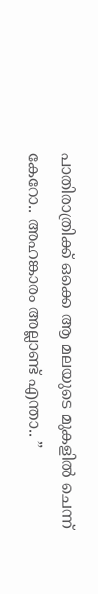പാതിരാത്രിക്ക് ഒക്കെ ആ മലയുടെ മുകളിൽ ചെന്ന് കേറോ.. അഹങ്കാരം അല്ലാണ്ട് എന്താ.. ”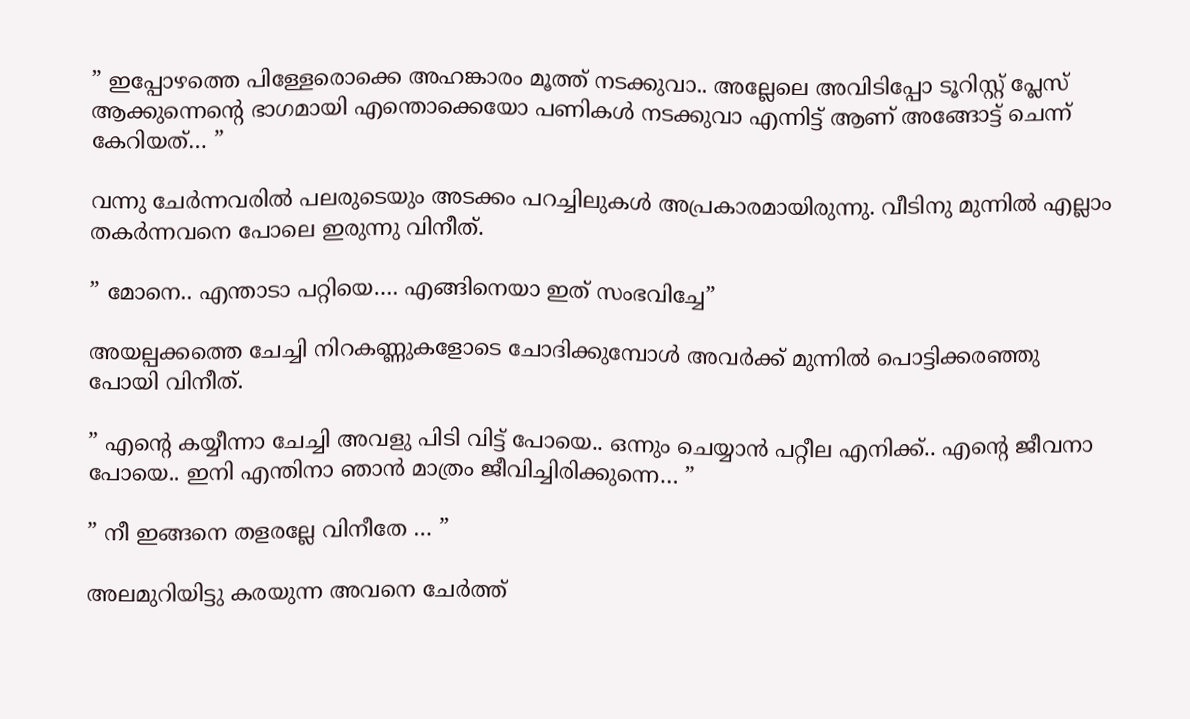” ഇപ്പോഴത്തെ പിള്ളേരൊക്കെ അഹങ്കാരം മൂത്ത് നടക്കുവാ.. അല്ലേലെ അവിടിപ്പോ ടൂറിസ്റ്റ് പ്ലേസ് ആക്കുന്നെന്റെ ഭാഗമായി എന്തൊക്കെയോ പണികൾ നടക്കുവാ എന്നിട്ട് ആണ് അങ്ങോട്ട് ചെന്ന് കേറിയത്… ”

വന്നു ചേർന്നവരിൽ പലരുടെയും അടക്കം പറച്ചിലുകൾ അപ്രകാരമായിരുന്നു. വീടിനു മുന്നിൽ എല്ലാം തകർന്നവനെ പോലെ ഇരുന്നു വിനീത്.

” മോനെ.. എന്താടാ പറ്റിയെ…. എങ്ങിനെയാ ഇത് സംഭവിച്ചേ”

അയല്പക്കത്തെ ചേച്ചി നിറകണ്ണുകളോടെ ചോദിക്കുമ്പോൾ അവർക്ക് മുന്നിൽ പൊട്ടിക്കരഞ്ഞു പോയി വിനീത്.

” എന്റെ കയ്യീന്നാ ചേച്ചി അവളു പിടി വിട്ട് പോയെ.. ഒന്നും ചെയ്യാൻ പറ്റീല എനിക്ക്.. എന്റെ ജീവനാ പോയെ.. ഇനി എന്തിനാ ഞാൻ മാത്രം ജീവിച്ചിരിക്കുന്നെ… ”

” നീ ഇങ്ങനെ തളരല്ലേ വിനീതേ … ”

അലമുറിയിട്ടു കരയുന്ന അവനെ ചേർത്ത്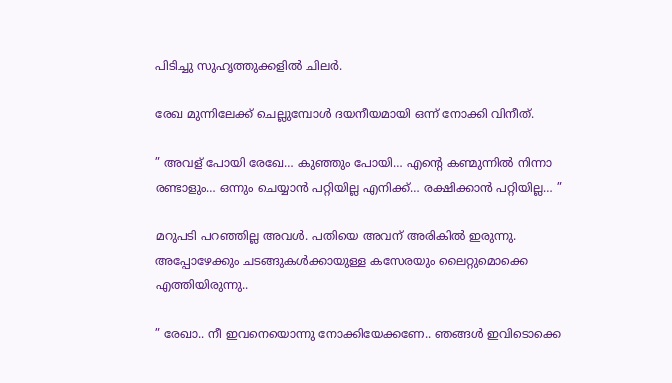പിടിച്ചു സുഹൃത്തുക്കളിൽ ചിലർ.

രേഖ മുന്നിലേക്ക് ചെല്ലുമ്പോൾ ദയനീയമായി ഒന്ന് നോക്കി വിനീത്.

” അവള് പോയി രേഖേ… കുഞ്ഞും പോയി… എന്റെ കണ്മുന്നിൽ നിന്നാ രണ്ടാളും… ഒന്നും ചെയ്യാൻ പറ്റിയില്ല എനിക്ക്… രക്ഷിക്കാൻ പറ്റിയില്ല… ”

മറുപടി പറഞ്ഞില്ല അവൾ. പതിയെ അവന് അരികിൽ ഇരുന്നു. അപ്പോഴേക്കും ചടങ്ങുകൾക്കായുള്ള കസേരയും ലൈറ്റുമൊക്കെ എത്തിയിരുന്നു..

” രേഖാ.. നീ ഇവനെയൊന്നു നോക്കിയേക്കണേ.. ഞങ്ങൾ ഇവിടൊക്കെ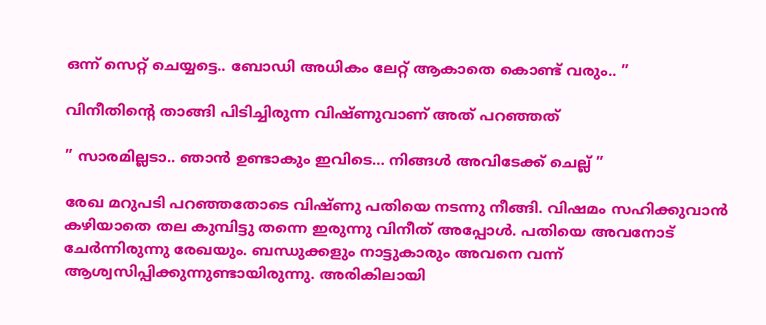ഒന്ന് സെറ്റ് ചെയ്യട്ടെ.. ബോഡി അധികം ലേറ്റ് ആകാതെ കൊണ്ട് വരും.. ”

വിനീതിന്റെ താങ്ങി പിടിച്ചിരുന്ന വിഷ്ണുവാണ് അത് പറഞ്ഞത്

” സാരമില്ലടാ.. ഞാൻ ഉണ്ടാകും ഇവിടെ… നിങ്ങൾ അവിടേക്ക് ചെല്ല് ”

രേഖ മറുപടി പറഞ്ഞതോടെ വിഷ്ണു പതിയെ നടന്നു നീങ്ങി. വിഷമം സഹിക്കുവാൻ കഴിയാതെ തല കുമ്പിട്ടു തന്നെ ഇരുന്നു വിനീത് അപ്പോൾ. പതിയെ അവനോട് ചേർന്നിരുന്നു രേഖയും. ബന്ധുക്കളും നാട്ടുകാരും അവനെ വന്ന് ആശ്വസിപ്പിക്കുന്നുണ്ടായിരുന്നു. അരികിലായി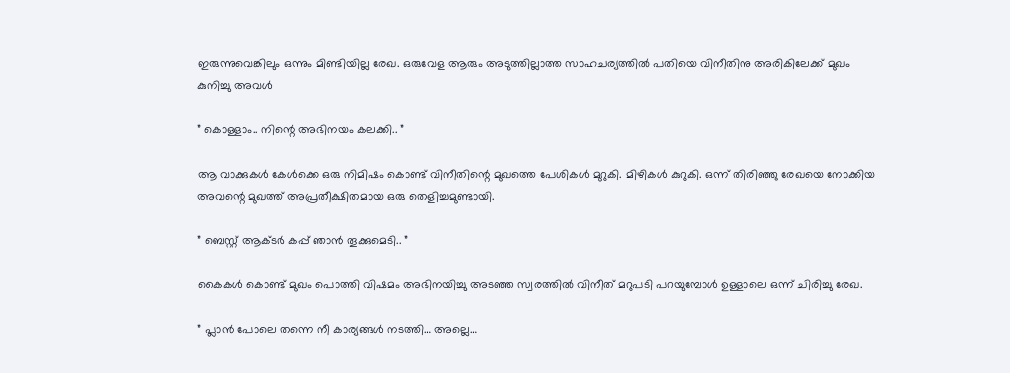ഇരുന്നുവെങ്കിലും ഒന്നും മിണ്ടിയില്ല രേഖ. ഒരുവേള ആരും അടുത്തില്ലാത്ത സാഹചര്യത്തിൽ പതിയെ വിനീതിനു അരികിലേക്ക് മുഖം കുനിച്ചു അവൾ

” കൊള്ളാം.. നിന്റെ അഭിനയം കലക്കി.. ”

ആ വാക്കുകൾ കേൾക്കെ ഒരു നിമിഷം കൊണ്ട് വിനീതിന്റെ മുഖത്തെ പേശികൾ മുറുകി. മിഴികൾ കുറുകി. ഒന്ന് തിരിഞ്ഞു രേഖയെ നോക്കിയ അവന്റെ മുഖത്ത് അപ്രതീക്ഷിതമായ ഒരു തെളിച്ചമുണ്ടായി.

” ബെസ്റ്റ് ആക്ടർ കപ്പ് ഞാൻ തൂക്കുമെടി.. ”

കൈകൾ കൊണ്ട് മുഖം പൊത്തി വിഷമം അഭിനയിച്ചു അടഞ്ഞ സ്വരത്തിൽ വിനീത് മറുപടി പറയുമ്പോൾ ഉള്ളാലെ ഒന്ന് ചിരിച്ചു രേഖ.

” പ്ലാൻ പോലെ തന്നെ നീ കാര്യങ്ങൾ നടത്തി… അല്ലെ…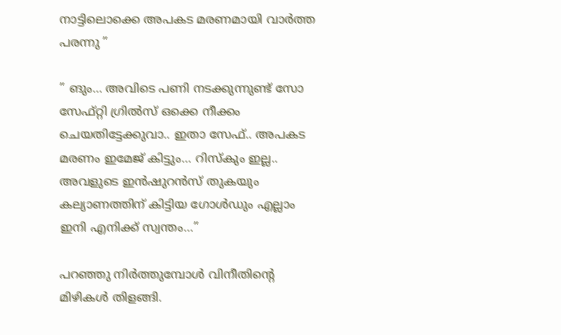നാട്ടിലൊക്കെ അപകട മരണമായി വാർത്ത പരന്നു ”

” ങും… അവിടെ പണി നടക്കുന്നുണ്ട് സോ സേഫ്റ്റി ഗ്രിൽസ് ഒക്കെ നീക്കം ചെയതിട്ടേക്കുവാ.. ഇതാ സേഫ്.. അപകട മരണം ഇമേജ് കിട്ടും… റിസ്കും ഇല്ല.. അവളുടെ ഇൻഷുറൻസ് തുകയും കല്യാണത്തിന് കിട്ടിയ ഗോൾഡും എല്ലാം ഇനി എനിക്ക് സ്വന്തം…”

പറഞ്ഞു നിർത്തുമ്പോൾ വിനീതിന്റെ മിഴികൾ തിളങ്ങി.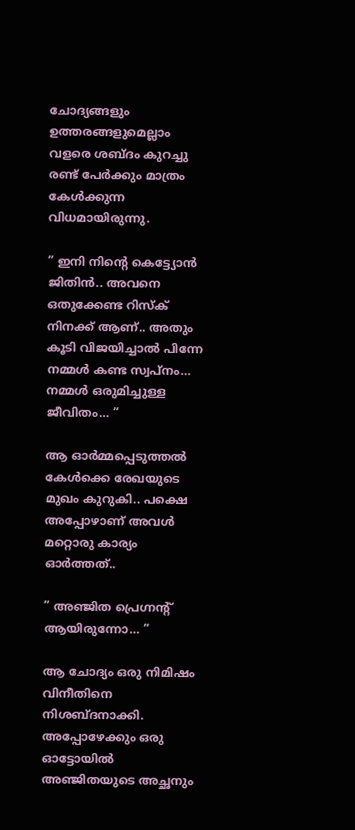ചോദ്യങ്ങളും ഉത്തരങ്ങളുമെല്ലാം വളരെ ശബ്ദം കുറച്ചു രണ്ട് പേർക്കും മാത്രം കേൾക്കുന്ന വിധമായിരുന്നു.

” ഇനി നിന്റെ കെട്ട്യോൻ ജിതിൻ.. അവനെ ഒതുക്കേണ്ട റിസ്ക് നിനക്ക് ആണ്.. അതും കൂടി വിജയിച്ചാൽ പിന്നേ നമ്മൾ കണ്ട സ്വപ്നം… നമ്മൾ ഒരുമിച്ചുള്ള ജീവിതം… ”

ആ ഓർമ്മപ്പെടുത്തൽ കേൾക്കെ രേഖയുടെ മുഖം കുറുകി.. പക്ഷെ അപ്പോഴാണ് അവൾ മറ്റൊരു കാര്യം ഓർത്തത്..

” അഞ്ജിത പ്രെഗ്നന്റ് ആയിരുന്നോ… ”

ആ ചോദ്യം ഒരു നിമിഷം വിനീതിനെ നിശബ്ദനാക്കി. അപ്പോഴേക്കും ഒരു ഓട്ടോയിൽ അഞ്ജിതയുടെ അച്ഛനും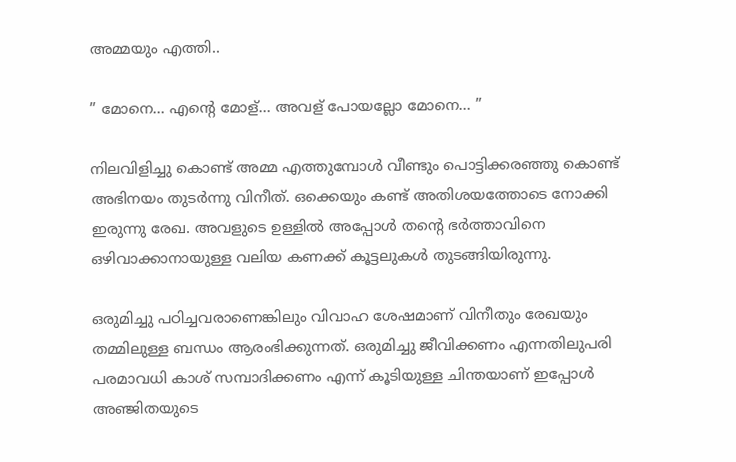അമ്മയും എത്തി..

” മോനെ… എന്റെ മോള്… അവള് പോയല്ലോ മോനെ… ”

നിലവിളിച്ചു കൊണ്ട് അമ്മ എത്തുമ്പോൾ വീണ്ടും പൊട്ടിക്കരഞ്ഞു കൊണ്ട് അഭിനയം തുടർന്നു വിനീത്. ഒക്കെയും കണ്ട് അതിശയത്തോടെ നോക്കി ഇരുന്നു രേഖ. അവളുടെ ഉള്ളിൽ അപ്പോൾ തന്റെ ഭർത്താവിനെ ഒഴിവാക്കാനായുള്ള വലിയ കണക്ക് കൂട്ടലുകൾ തുടങ്ങിയിരുന്നു.

ഒരുമിച്ചു പഠിച്ചവരാണെങ്കിലും വിവാഹ ശേഷമാണ് വിനീതും രേഖയും തമ്മിലുള്ള ബന്ധം ആരംഭിക്കുന്നത്. ഒരുമിച്ചു ജീവിക്കണം എന്നതിലുപരി പരമാവധി കാശ് സമ്പാദിക്കണം എന്ന് കൂടിയുള്ള ചിന്തയാണ് ഇപ്പോൾ അഞ്ജിതയുടെ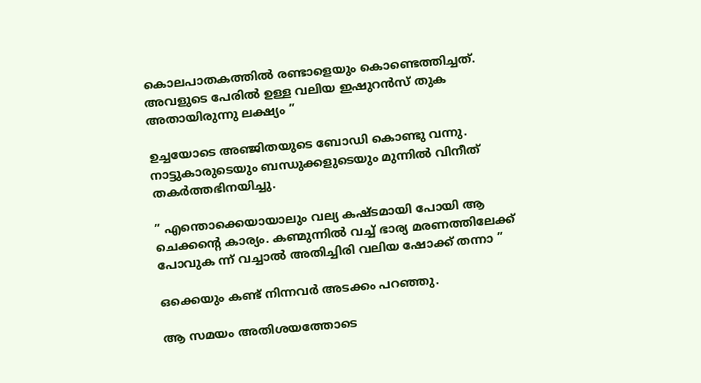കൊലപാതകത്തിൽ രണ്ടാളെയും കൊണ്ടെത്തിച്ചത്. അവളുടെ പേരിൽ ഉള്ള വലിയ ഇഷുറൻസ് തുക അതായിരുന്നു ലക്ഷ്യം ”

ഉച്ചയോടെ അഞ്ജിതയുടെ ബോഡി കൊണ്ടു വന്നു. നാട്ടുകാരുടെയും ബന്ധുക്കളുടെയും മുന്നിൽ വിനീത് തകർത്തഭിനയിച്ചു.

” എന്തൊക്കെയായാലും വല്യ കഷ്ടമായി പോയി ആ ചെക്കന്റെ കാര്യം. കണ്മുന്നിൽ വച്ച് ഭാര്യ മരണത്തിലേക്ക് പോവുക ന്ന് വച്ചാൽ അതിച്ചിരി വലിയ ഷോക്ക് തന്നാ ”

ഒക്കെയും കണ്ട് നിന്നവർ അടക്കം പറഞ്ഞു.

ആ സമയം അതിശയത്തോടെ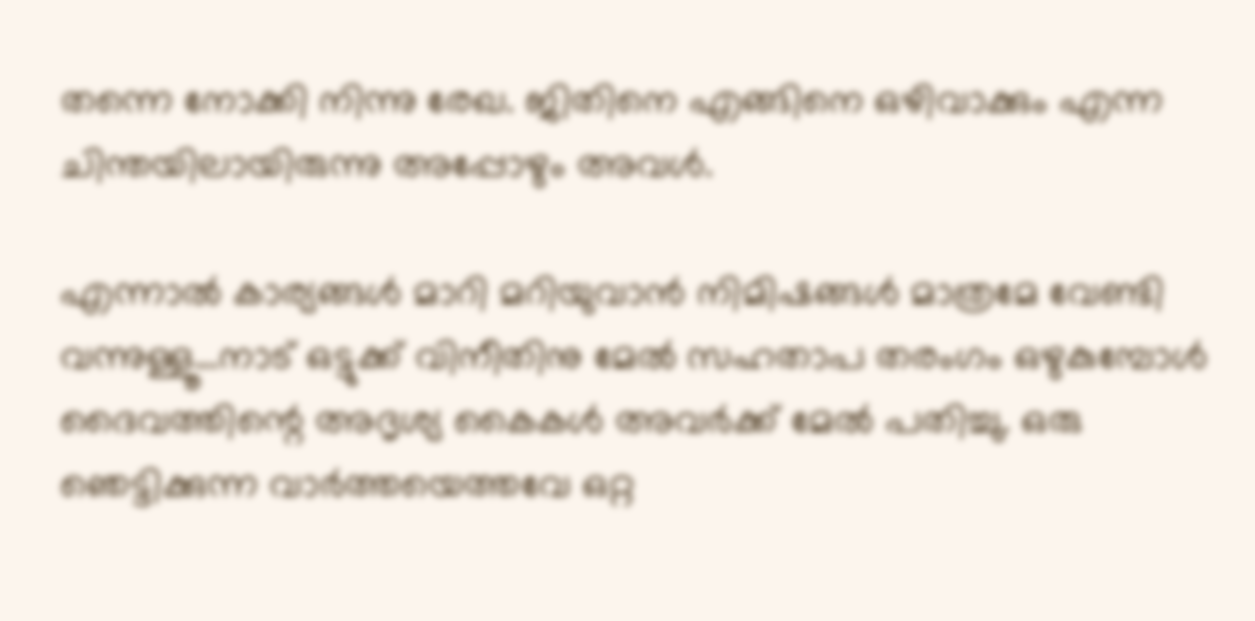തന്നെ നോക്കി നിന്നു രേഖ. ജിതിനെ എങ്ങിനെ ഒഴിവാക്കും എന്ന ചിന്തയിലായിരുന്നു അപ്പോഴും അവൾ.

എന്നാൽ കാര്യങ്ങൾ മാറി മറിയുവാൻ നിമിഷങ്ങൾ മാത്രമേ വേണ്ടി വന്നുള്ളൂ…നാട് ഒട്ടുക്ക് വിനീതിനു മേൽ സഹതാപ തരംഗം ഒഴുകുമ്പോൾ ദൈവത്തിന്റെ അദൃശ്യ കൈകൾ അവർക്ക് മേൽ പതിച്ചു. ഒരു ഞെട്ടിക്കുന്ന വാർത്തയെത്തവേ ഒറ്റ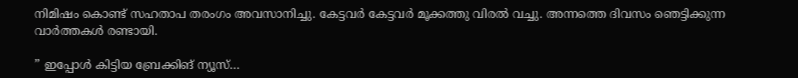നിമിഷം കൊണ്ട് സഹതാപ തരംഗം അവസാനിച്ചു. കേട്ടവർ കേട്ടവർ മൂക്കത്തു വിരൽ വച്ചു. അന്നത്തെ ദിവസം ഞെട്ടിക്കുന്ന വാർത്തകൾ രണ്ടായി.

” ഇപ്പോൾ കിട്ടിയ ബ്രേക്കിങ് ന്യൂസ്‌…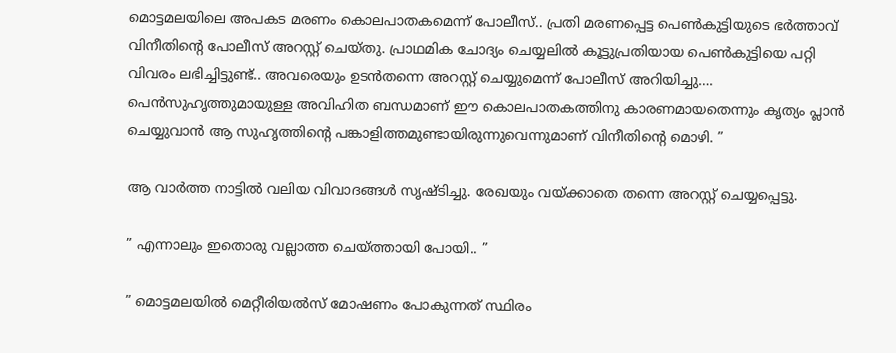മൊട്ടമലയിലെ അപകട മരണം കൊലപാതകമെന്ന് പോലീസ്.. പ്രതി മരണപ്പെട്ട പെൺകുട്ടിയുടെ ഭർത്താവ് വിനീതിന്റെ പോലീസ് അറസ്റ്റ് ചെയ്തു. പ്രാഥമിക ചോദ്യം ചെയ്യലിൽ കൂട്ടുപ്രതിയായ പെൺകുട്ടിയെ പറ്റി വിവരം ലഭിച്ചിട്ടുണ്ട്.. അവരെയും ഉടൻതന്നെ അറസ്റ്റ് ചെയ്യുമെന്ന് പോലീസ് അറിയിച്ചു…. പെൻസുഹൃത്തുമായുള്ള അവിഹിത ബന്ധമാണ് ഈ കൊലപാതകത്തിനു കാരണമായതെന്നും കൃത്യം പ്ലാൻ ചെയ്യുവാൻ ആ സുഹൃത്തിന്റെ പങ്കാളിത്തമുണ്ടായിരുന്നുവെന്നുമാണ് വിനീതിന്റെ മൊഴി. ”

ആ വാർത്ത നാട്ടിൽ വലിയ വിവാദങ്ങൾ സൃഷ്ടിച്ചു. രേഖയും വയ്ക്കാതെ തന്നെ അറസ്റ്റ് ചെയ്യപ്പെട്ടു.

” എന്നാലും ഇതൊരു വല്ലാത്ത ചെയ്ത്തായി പോയി.. ”

” മൊട്ടമലയിൽ മെറ്റീരിയൽസ് മോഷണം പോകുന്നത് സ്ഥിരം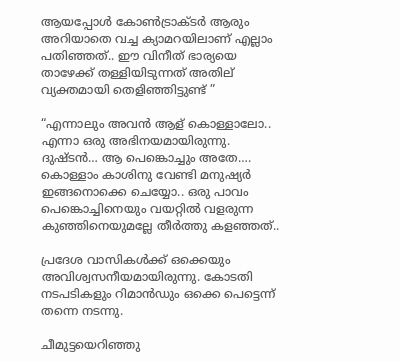ആയപ്പോൾ കോൺട്രാക്ടർ ആരും അറിയാതെ വച്ച ക്യാമറയിലാണ് എല്ലാം പതിഞ്ഞത്.. ഈ വിനീത് ഭാര്യയെ താഴേക്ക് തള്ളിയിടുന്നത് അതില് വ്യക്തമായി തെളിഞ്ഞിട്ടുണ്ട് ”

“എന്നാലും അവൻ ആള് കൊള്ളാലോ.. എന്നാ ഒരു അഭിനയമായിരുന്നു. ദുഷ്ടൻ… ആ പെങ്കൊച്ചും അതേ…. കൊള്ളാം കാശിനു വേണ്ടി മനുഷ്യർ ഇങ്ങനൊക്കെ ചെയ്യോ.. ഒരു പാവം പെങ്കൊച്ചിനെയും വയറ്റിൽ വളരുന്ന കുഞ്ഞിനെയുമല്ലേ തീർത്തു കളഞ്ഞത്..

പ്രദേശ വാസികൾക്ക് ഒക്കെയും അവിശ്വസനീയമായിരുന്നു. കോടതി നടപടികളും റിമാൻഡും ഒക്കെ പെട്ടെന്ന് തന്നെ നടന്നു.

ചീമുട്ടയെറിഞ്ഞു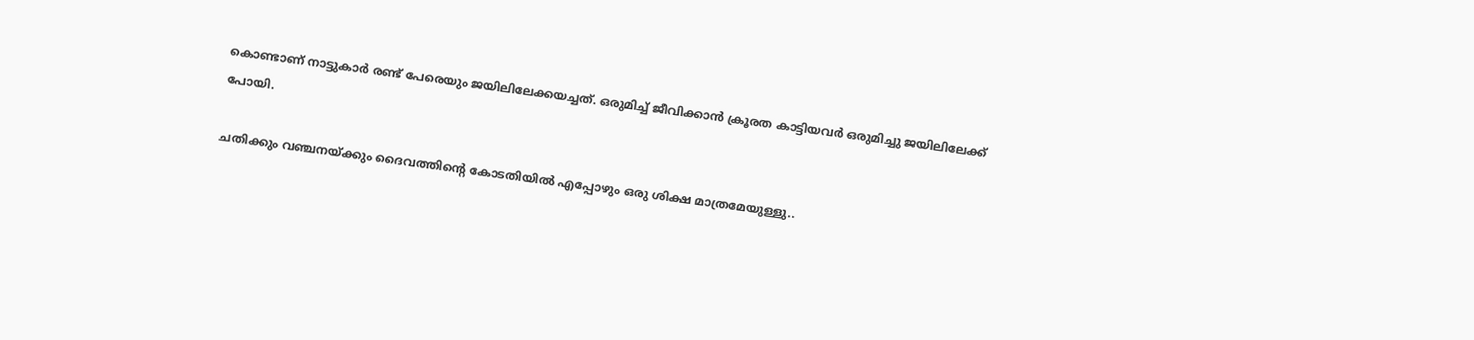കൊണ്ടാണ് നാട്ടുകാർ രണ്ട് പേരെയും ജയിലിലേക്കയച്ചത്. ഒരുമിച്ച് ജീവിക്കാൻ ക്രൂരത കാട്ടിയവർ ഒരുമിച്ചു ജയിലിലേക്ക് പോയി.

ചതിക്കും വഞ്ചനയ്ക്കും ദൈവത്തിന്റെ കോടതിയിൽ എപ്പോഴും ഒരു ശിക്ഷ മാത്രമേയുള്ളു..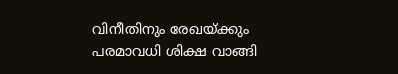വിനീതിനും രേഖയ്ക്കും പരമാവധി ശിക്ഷ വാങ്ങി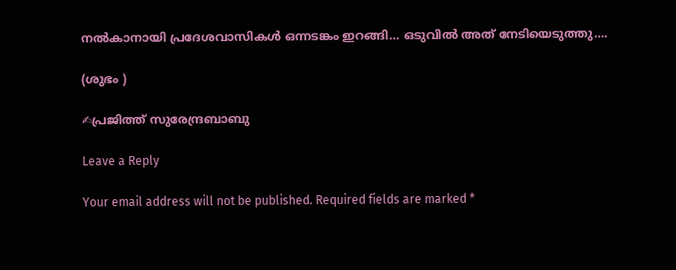നൽകാനായി പ്രദേശവാസികൾ ഒന്നടങ്കം ഇറങ്ങി… ഒടുവിൽ അത് നേടിയെടുത്തു….

(ശുഭം )

✍പ്രജിത്ത് സുരേന്ദ്രബാബു

Leave a Reply

Your email address will not be published. Required fields are marked *